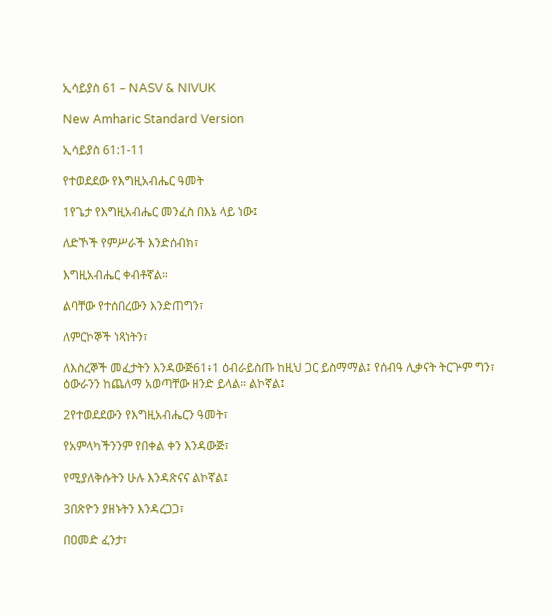ኢሳይያስ 61 – NASV & NIVUK

New Amharic Standard Version

ኢሳይያስ 61:1-11

የተወደደው የእግዚአብሔር ዓመት

1የጌታ የእግዚአብሔር መንፈስ በእኔ ላይ ነው፤

ለድኾች የምሥራች እንድሰብክ፣

እግዚአብሔር ቀብቶኛል።

ልባቸው የተሰበረውን እንድጠግን፣

ለምርኮኞች ነጻነትን፣

ለእስረኞች መፈታትን እንዳውጅ61፥1 ዕብራይስጡ ከዚህ ጋር ይስማማል፤ የሰብዓ ሊቃናት ትርጕም ግን፣ ዕውራንን ከጨለማ አወጣቸው ዘንድ ይላል። ልኮኛል፤

2የተወደደውን የእግዚአብሔርን ዓመት፣

የአምላካችንንም የበቀል ቀን እንዳውጅ፣

የሚያለቅሱትን ሁሉ እንዳጽናና ልኮኛል፤

3በጽዮን ያዘኑትን እንዳረጋጋ፣

በዐመድ ፈንታ፣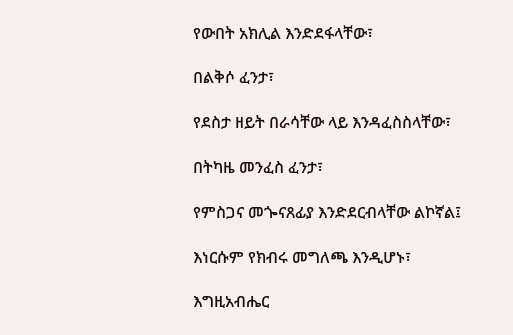የውበት አክሊል እንድደፋላቸው፣

በልቅሶ ፈንታ፣

የደስታ ዘይት በራሳቸው ላይ እንዳፈስስላቸው፣

በትካዜ መንፈስ ፈንታ፣

የምስጋና መጐናጸፊያ እንድደርብላቸው ልኮኛል፤

እነርሱም የክብሩ መግለጫ እንዲሆኑ፣

እግዚአብሔር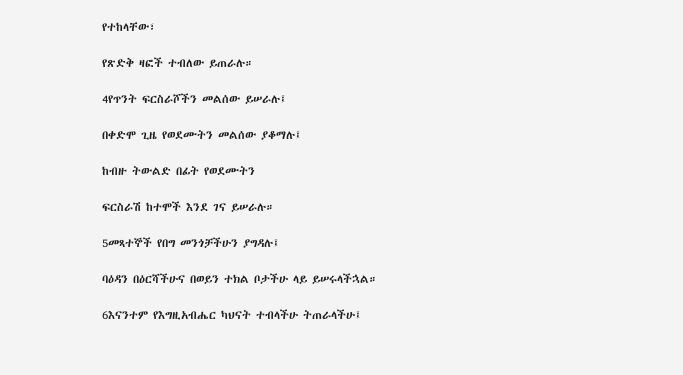የተከላቸው፣

የጽድቅ ዛፎች ተብለው ይጠራሉ።

4የጥንት ፍርስራሾችን መልሰው ይሠራሉ፤

በቀድሞ ጊዜ የወደሙትን መልሰው ያቆማሉ፤

ከብዙ ትውልድ በፊት የወደሙትን

ፍርስራሽ ከተሞች እንደ ገና ይሠራሉ።

5መጻተኞች የበግ መንጎቻችሁን ያግዳሉ፤

ባዕዳን በዕርሻችሁና በወይን ተክል ቦታችሁ ላይ ይሠሩላችኋል።

6እናንተም የእግዚአብሔር ካህናት ተብላችሁ ትጠራላችሁ፤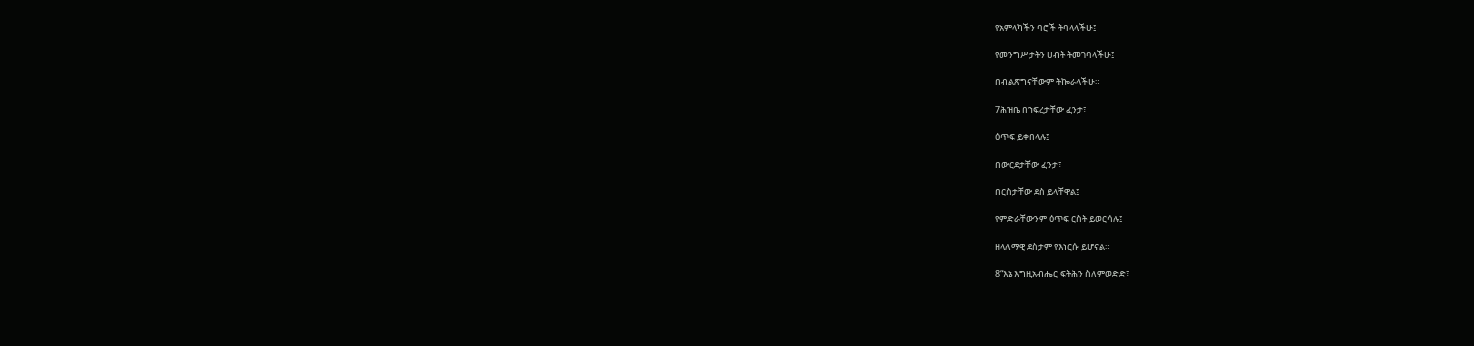የአምላካችን ባሮች ትባላላችሁ፤

የመንግሥታትን ሀብት ትመገባላችሁ፤

በብልጽግናቸውም ትኰራላችሁ።

7ሕዝቤ በኀፍረታቸው ፈንታ፣

ዕጥፍ ይቀበላሉ፤

በውርደታቸው ፈንታ፣

በርስታቸው ደስ ይላቸዋል፤

የምድራቸውንም ዕጥፍ ርስት ይወርሳሉ፤

ዘላለማዊ ደስታም የእነርሱ ይሆናል።

8“እኔ እግዚአብሔር ፍትሕን ስለምወድድ፣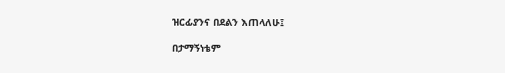ዝርፊያንና በደልን እጠላለሁ፤

በታማኝነቴም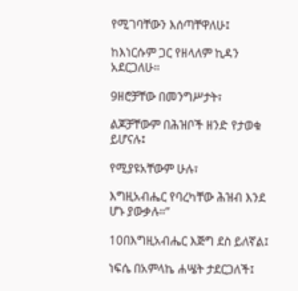የሚገባቸውን እሰጣቸዋለሁ፤

ከእነርሱም ጋር የዘላለም ኪዳን አደርጋለሁ።

9ዘሮቻቸው በመንግሥታት፣

ልጆቻቸውም በሕዝቦች ዘንድ የታወቁ ይሆናሉ፤

የሚያዩአቸውም ሁሉ፣

እግዚአብሔር የባረካቸው ሕዝብ እንደ ሆኑ ያውቃሉ።”

10በእግዚአብሔር እጅግ ደስ ይለኛል፤

ነፍሴ በአምላኬ ሐሤት ታደርጋለች፤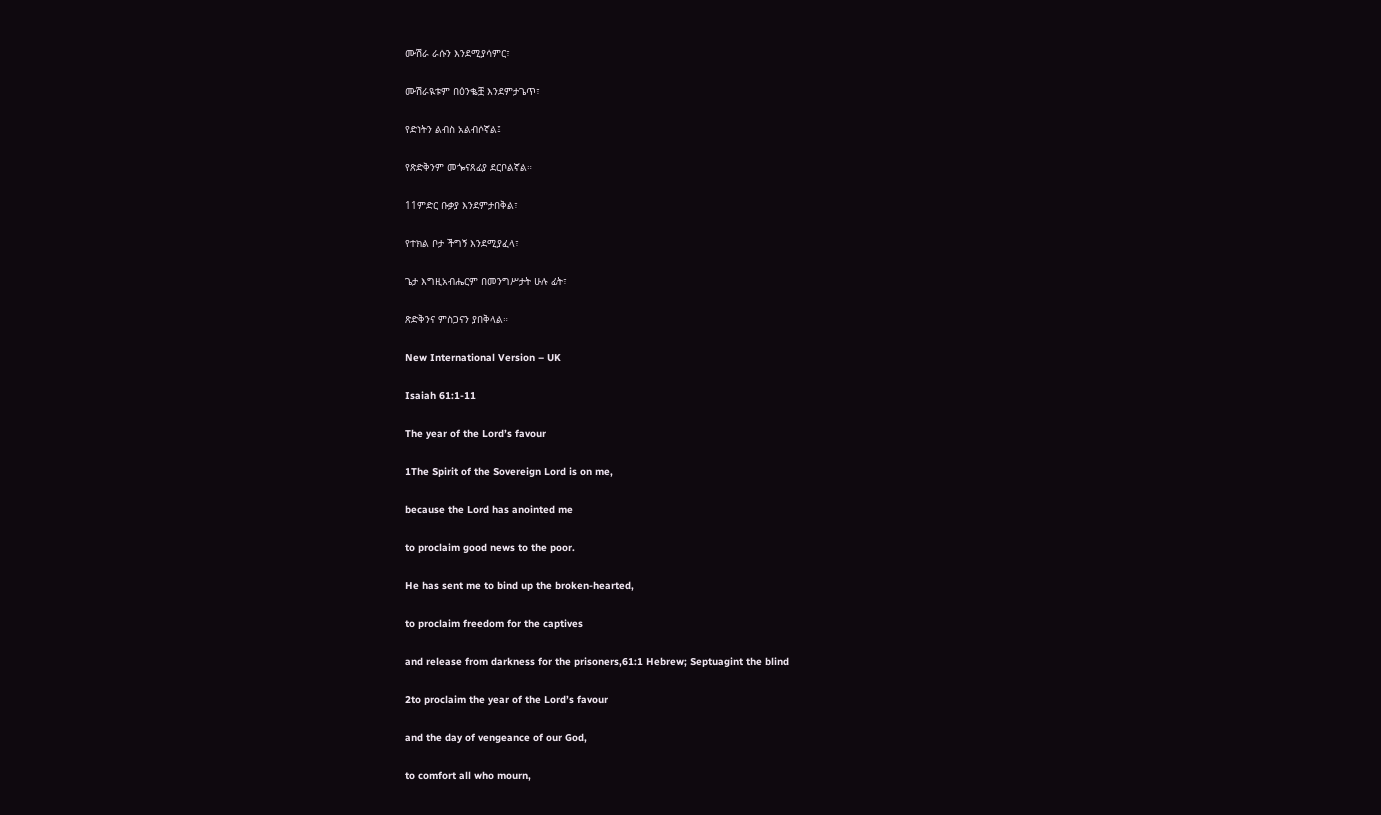ሙሽራ ራሱን እንደሚያሳምር፣

ሙሽራዪቱም በዕንቈቿ እንደምታጌጥ፣

የድነትን ልብስ አልብሶኛል፤

የጽድቅንም መጐናጸፊያ ደርቦልኛል።

11ምድር ቡቃያ እንደምታበቅል፣

የተክል ቦታ ችግኝ እንደሚያፈላ፣

ጌታ እግዚአብሔርም በመንግሥታት ሁሉ ፊት፣

ጽድቅንና ምስጋናን ያበቅላል።

New International Version – UK

Isaiah 61:1-11

The year of the Lord’s favour

1The Spirit of the Sovereign Lord is on me,

because the Lord has anointed me

to proclaim good news to the poor.

He has sent me to bind up the broken-hearted,

to proclaim freedom for the captives

and release from darkness for the prisoners,61:1 Hebrew; Septuagint the blind

2to proclaim the year of the Lord’s favour

and the day of vengeance of our God,

to comfort all who mourn,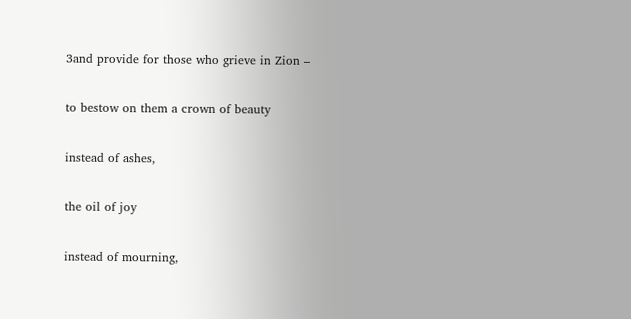3and provide for those who grieve in Zion –

to bestow on them a crown of beauty

instead of ashes,

the oil of joy

instead of mourning,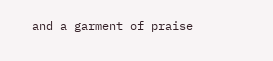and a garment of praise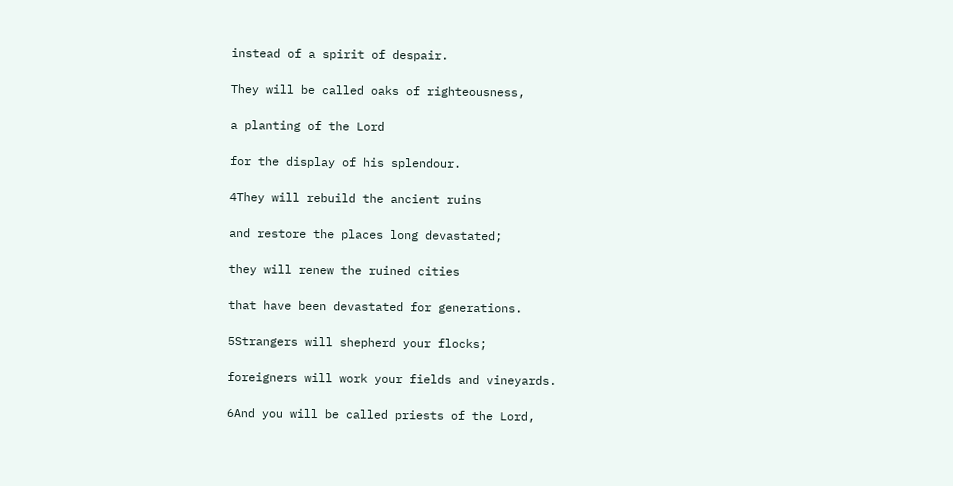instead of a spirit of despair.

They will be called oaks of righteousness,

a planting of the Lord

for the display of his splendour.

4They will rebuild the ancient ruins

and restore the places long devastated;

they will renew the ruined cities

that have been devastated for generations.

5Strangers will shepherd your flocks;

foreigners will work your fields and vineyards.

6And you will be called priests of the Lord,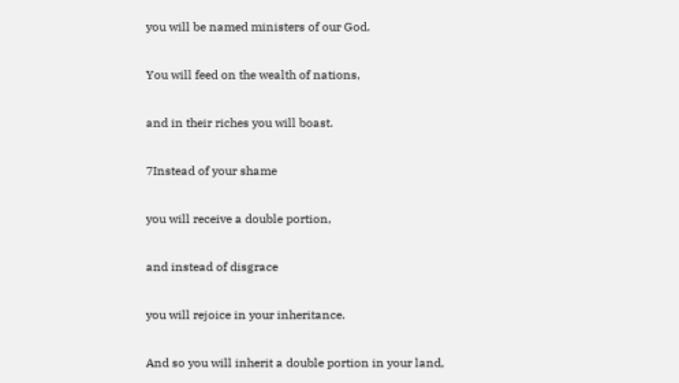you will be named ministers of our God.

You will feed on the wealth of nations,

and in their riches you will boast.

7Instead of your shame

you will receive a double portion,

and instead of disgrace

you will rejoice in your inheritance.

And so you will inherit a double portion in your land,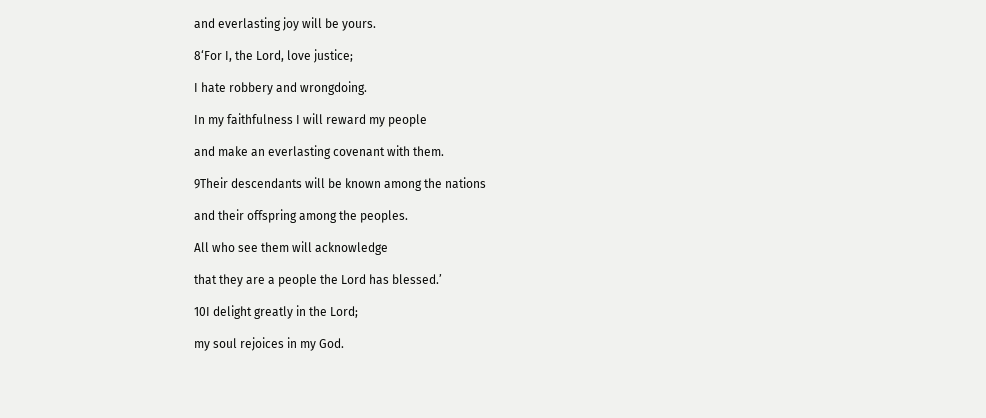and everlasting joy will be yours.

8‘For I, the Lord, love justice;

I hate robbery and wrongdoing.

In my faithfulness I will reward my people

and make an everlasting covenant with them.

9Their descendants will be known among the nations

and their offspring among the peoples.

All who see them will acknowledge

that they are a people the Lord has blessed.’

10I delight greatly in the Lord;

my soul rejoices in my God.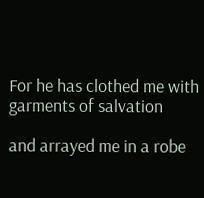For he has clothed me with garments of salvation

and arrayed me in a robe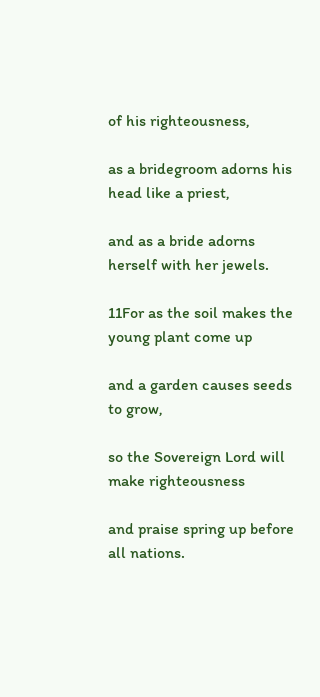of his righteousness,

as a bridegroom adorns his head like a priest,

and as a bride adorns herself with her jewels.

11For as the soil makes the young plant come up

and a garden causes seeds to grow,

so the Sovereign Lord will make righteousness

and praise spring up before all nations.